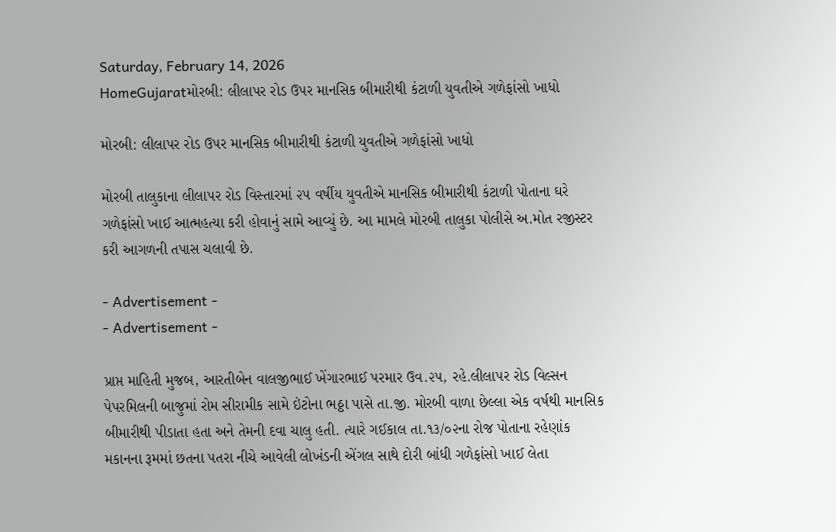Saturday, February 14, 2026
HomeGujaratમોરબી: લીલાપર રોડ ઉપર માનસિક બીમારીથી કંટાળી યુવતીએ ગળેફાંસો ખાધો

મોરબી: લીલાપર રોડ ઉપર માનસિક બીમારીથી કંટાળી યુવતીએ ગળેફાંસો ખાધો

મોરબી તાલુકાના લીલાપર રોડ વિસ્તારમાં ૨૫ વર્ષીય યુવતીએ માનસિક બીમારીથી કંટાળી પોતાના ઘરે ગળેફાંસો ખાઈ આત્મહત્યા કરી હોવાનું સામે આવ્યું છે. આ મામલે મોરબી તાલુકા પોલીસે અ.મોત રજીસ્ટર કરી આગળની તપાસ ચલાવી છે.

- Advertisement -
- Advertisement -

પ્રાપ્ત માહિતી મુજબ, આરતીબેન વાલજીભાઈ ખેંગારભાઈ પરમાર ઉવ.૨૫, રહે.લીલાપર રોડ વિલ્સન પેપરમિલની બાજુમાં રોમ સીરામીક સામે ઇંટોના ભઠ્ઠા પાસે તા.જી. મોરબી વાળા છેલ્લા એક વર્ષથી માનસિક બીમારીથી પીડાતા હતા અને તેમની દવા ચાલુ હતી. ત્યારે ગઈકાલ તા.૧૩/૦૨ના રોજ પોતાના રહેણાંક મકાનના રૂમમાં છતના પતરા નીચે આવેલી લોખંડની એંગલ સાથે દોરી બાંધી ગળેફાંસો ખાઈ લેતા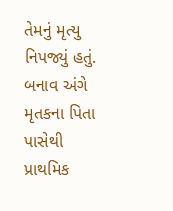તેમનું મૃત્યુ નિપજ્યું હતું. બનાવ અંગે મૃતકના પિતા પાસેથી પ્રાથમિક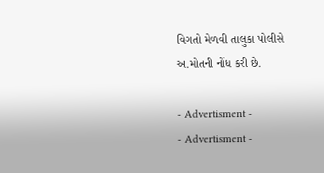વિગતો મેળવી તાલુકા પોલીસે અ.મોતની નોંધ કરી છે.

- Advertisment -
- Advertisment -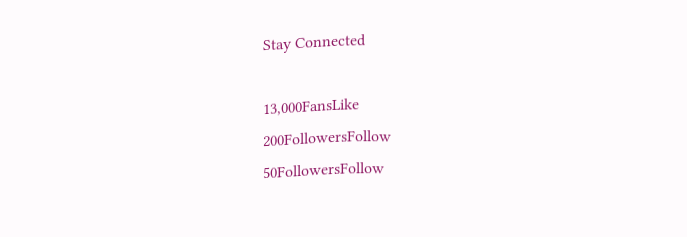Stay Connected

13,000FansLike
200FollowersFollow
50FollowersFollow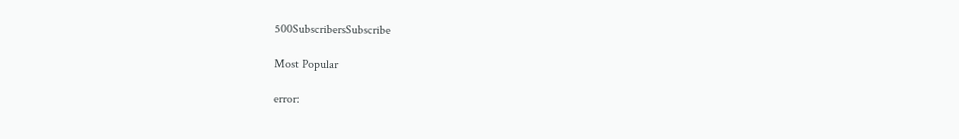500SubscribersSubscribe

Most Popular

error: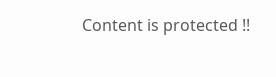Content is protected !!